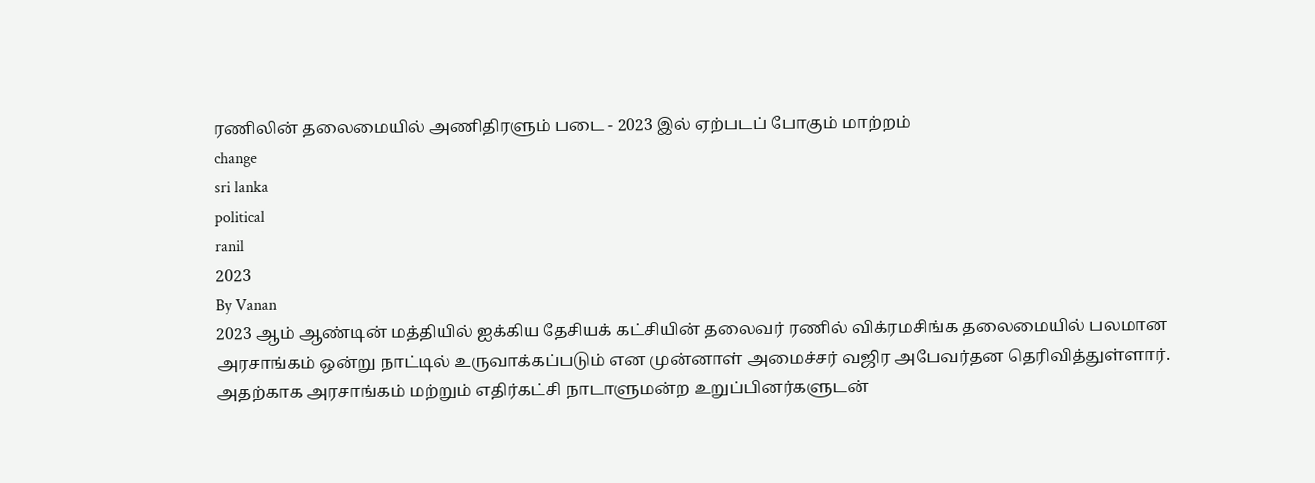ரணிலின் தலைமையில் அணிதிரளும் படை - 2023 இல் ஏற்படப் போகும் மாற்றம்
change
sri lanka
political
ranil
2023
By Vanan
2023 ஆம் ஆண்டின் மத்தியில் ஐக்கிய தேசியக் கட்சியின் தலைவர் ரணில் விக்ரமசிங்க தலைமையில் பலமான அரசாங்கம் ஒன்று நாட்டில் உருவாக்கப்படும் என முன்னாள் அமைச்சர் வஜிர அபேவர்தன தெரிவித்துள்ளார்.
அதற்காக அரசாங்கம் மற்றும் எதிர்கட்சி நாடாளுமன்ற உறுப்பினர்களுடன்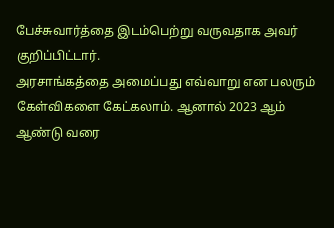பேச்சுவார்த்தை இடம்பெற்று வருவதாக அவர் குறிப்பிட்டார்.
அரசாங்கத்தை அமைப்பது எவ்வாறு என பலரும் கேள்விகளை கேட்கலாம். ஆனால் 2023 ஆம் ஆண்டு வரை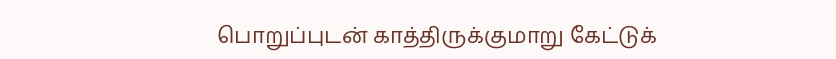பொறுப்புடன் காத்திருக்குமாறு கேட்டுக்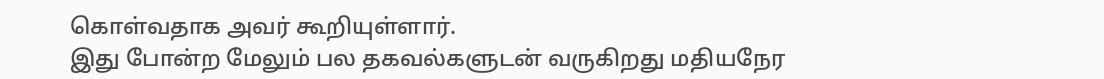கொள்வதாக அவர் கூறியுள்ளார்.
இது போன்ற மேலும் பல தகவல்களுடன் வருகிறது மதியநேர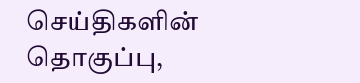செய்திகளின் தொகுப்பு,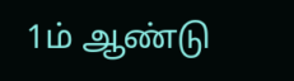1ம் ஆண்டு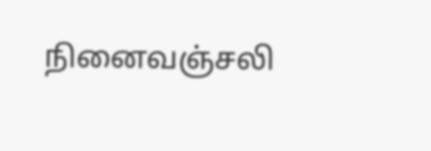நினைவஞ்சலி